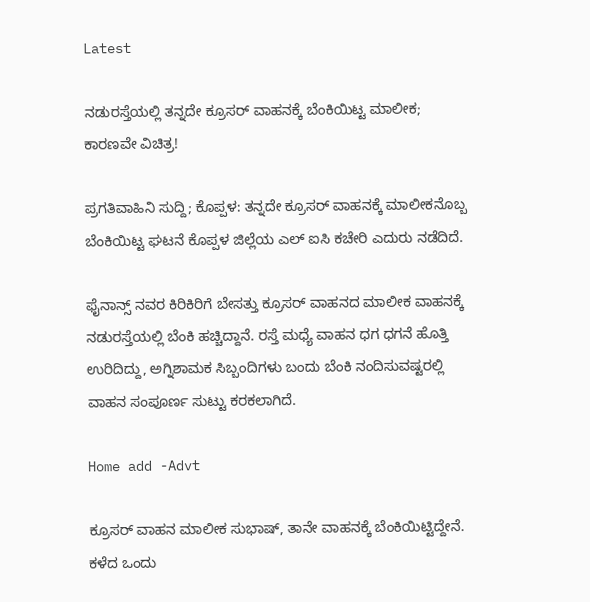Latest

ನಡುರಸ್ತೆಯಲ್ಲಿ ತನ್ನದೇ ಕ್ರೂಸರ್ ವಾಹನಕ್ಕೆ ಬೆಂಕಿಯಿಟ್ಟ ಮಾಲೀಕ; ಕಾರಣವೇ ವಿಚಿತ್ರ!

ಪ್ರಗತಿವಾಹಿನಿ ಸುದ್ದಿ; ಕೊಪ್ಪಳ: ತನ್ನದೇ ಕ್ರೂಸರ್ ವಾಹನಕ್ಕೆ ಮಾಲೀಕನೊಬ್ಬ ಬೆಂಕಿಯಿಟ್ಟ ಘಟನೆ ಕೊಪ್ಪಳ ಜಿಲ್ಲೆಯ ಎಲ್ ಐಸಿ ಕಚೇರಿ ಎದುರು ನಡೆದಿದೆ.

ಫೈನಾನ್ಸ್ ನವರ ಕಿರಿಕಿರಿಗೆ ಬೇಸತ್ತು ಕ್ರೂಸರ್ ವಾಹನದ ಮಾಲೀಕ ವಾಹನಕ್ಕೆ ನಡುರಸ್ತೆಯಲ್ಲಿ ಬೆಂಕಿ ಹಚ್ಚಿದ್ದಾನೆ. ರಸ್ತೆ ಮಧ್ಯೆ ವಾಹನ ಧಗ ಧಗನೆ ಹೊತ್ತಿ ಉರಿದಿದ್ದು, ಅಗ್ನಿಶಾಮಕ ಸಿಬ್ಬಂದಿಗಳು ಬಂದು ಬೆಂಕಿ ನಂದಿಸುವಷ್ಟರಲ್ಲಿ ವಾಹನ ಸಂಪೂರ್ಣ ಸುಟ್ಟು ಕರಕಲಾಗಿದೆ.

Home add -Advt

ಕ್ರೂಸರ್ ವಾಹನ ಮಾಲೀಕ ಸುಭಾಷ್, ತಾನೇ ವಾಹನಕ್ಕೆ ಬೆಂಕಿಯಿಟ್ಟಿದ್ದೇನೆ. ಕಳೆದ ಒಂದು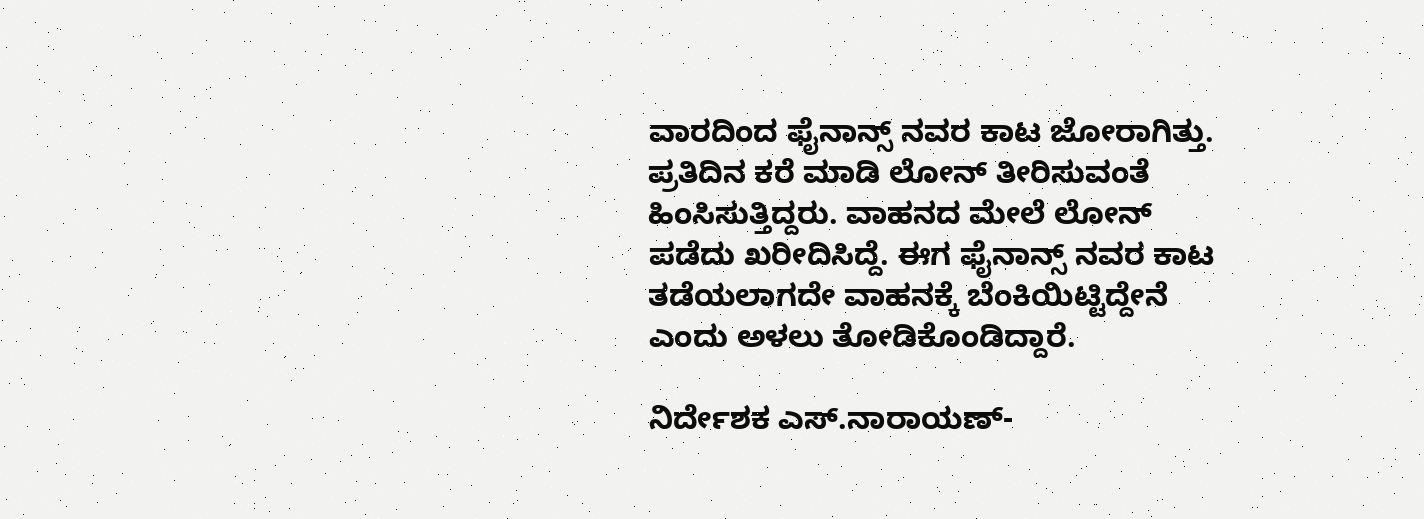ವಾರದಿಂದ ಫೈನಾನ್ಸ್ ನವರ ಕಾಟ ಜೋರಾಗಿತ್ತು. ಪ್ರತಿದಿನ ಕರೆ ಮಾಡಿ ಲೋನ್ ತೀರಿಸುವಂತೆ ಹಿಂಸಿಸುತ್ತಿದ್ದರು. ವಾಹನದ ಮೇಲೆ ಲೋನ್ ಪಡೆದು ಖರೀದಿಸಿದ್ದೆ. ಈಗ ಫೈನಾನ್ಸ್ ನವರ ಕಾಟ ತಡೆಯಲಾಗದೇ ವಾಹನಕ್ಕೆ ಬೆಂಕಿಯಿಟ್ಟಿದ್ದೇನೆ ಎಂದು ಅಳಲು ತೋಡಿಕೊಂಡಿದ್ದಾರೆ.

ನಿರ್ದೇಶಕ ಎಸ್.ನಾರಾಯಣ್-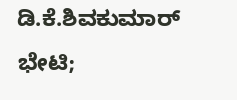ಡಿ.ಕೆ.ಶಿವಕುಮಾರ್ ಭೇಟಿ;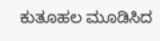ಕುತೂಹಲ ಮೂಡಿಸಿದ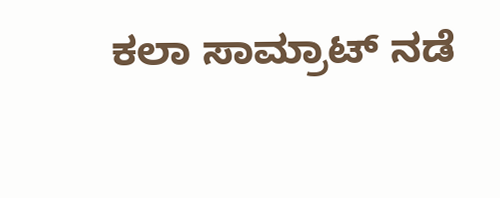ಕಲಾ ಸಾಮ್ರಾಟ್ ನಡೆ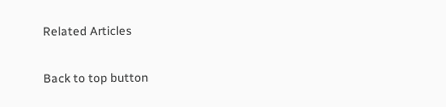Related Articles

Back to top button